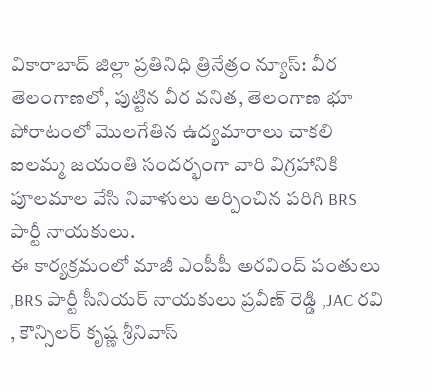వికారాబాద్ జిల్లా ప్రతినిధి త్రినేత్రం న్యూస్: వీర తెలంగాణలో, పుట్టిన వీర వనిత, తెలంగాణ భూ పోరాటంలో మొలగేతిన ఉద్యమారాలు చాకలి ఐలమ్మ జయంతి సందర్భంగా వారి విగ్రహానికి పూలమాల వేసి నివాళులు అర్పించిన పరిగి BRS పార్టీ నాయకులు.
ఈ కార్యక్రమంలో మాజీ ఎంపీపీ అరవింద్ పంతులు ,BRS పార్టీ సీనియర్ నాయకులు ప్రవీణ్ రెడ్డి ,JAC రవి , కౌన్సిలర్ కృష్ణ శ్రీనివాస్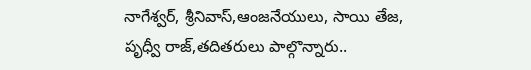నాగేశ్వర్, శ్రీనివాస్,ఆంజనేయులు, సాయి తేజ, పృధ్వీ రాజ్,తదితరులు పాల్గొన్నారు..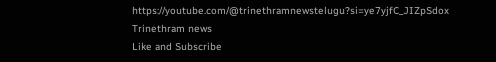https://youtube.com/@trinethramnewstelugu?si=ye7yjfC_JIZpSdox
Trinethram news
Like and Subscribe